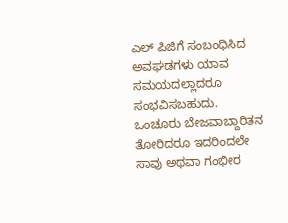ಎಲ್ ಪಿಜಿಗೆ ಸಂಬಂಧಿಸಿದ ಅವಘಡಗಳು ಯಾವ ಸಮಯದಲ್ಲಾದರೂ ಸಂಭವಿಸಬಹುದು. ಒಂಚೂರು ಬೇಜವಾಬ್ದಾರಿತನ ತೋರಿದರೂ ಇದರಿಂದಲೇ ಸಾವು ಅಥವಾ ಗಂಭೀರ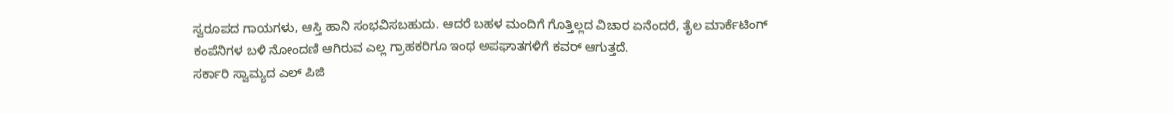ಸ್ವರೂಪದ ಗಾಯಗಳು, ಆಸ್ತಿ ಹಾನಿ ಸಂಭವಿಸಬಹುದು. ಆದರೆ ಬಹಳ ಮಂದಿಗೆ ಗೊತ್ತಿಲ್ಲದ ವಿಚಾರ ಏನೆಂದರೆ, ತೈಲ ಮಾರ್ಕೆಟಿಂಗ್ ಕಂಪೆನಿಗಳ ಬಳಿ ನೋಂದಣಿ ಆಗಿರುವ ಎಲ್ಲ ಗ್ರಾಹಕರಿಗೂ ಇಂಥ ಅಪಘಾತಗಳಿಗೆ ಕವರ್ ಆಗುತ್ತದೆ.
ಸರ್ಕಾರಿ ಸ್ವಾಮ್ಯದ ಎಲ್ ಪಿಜಿ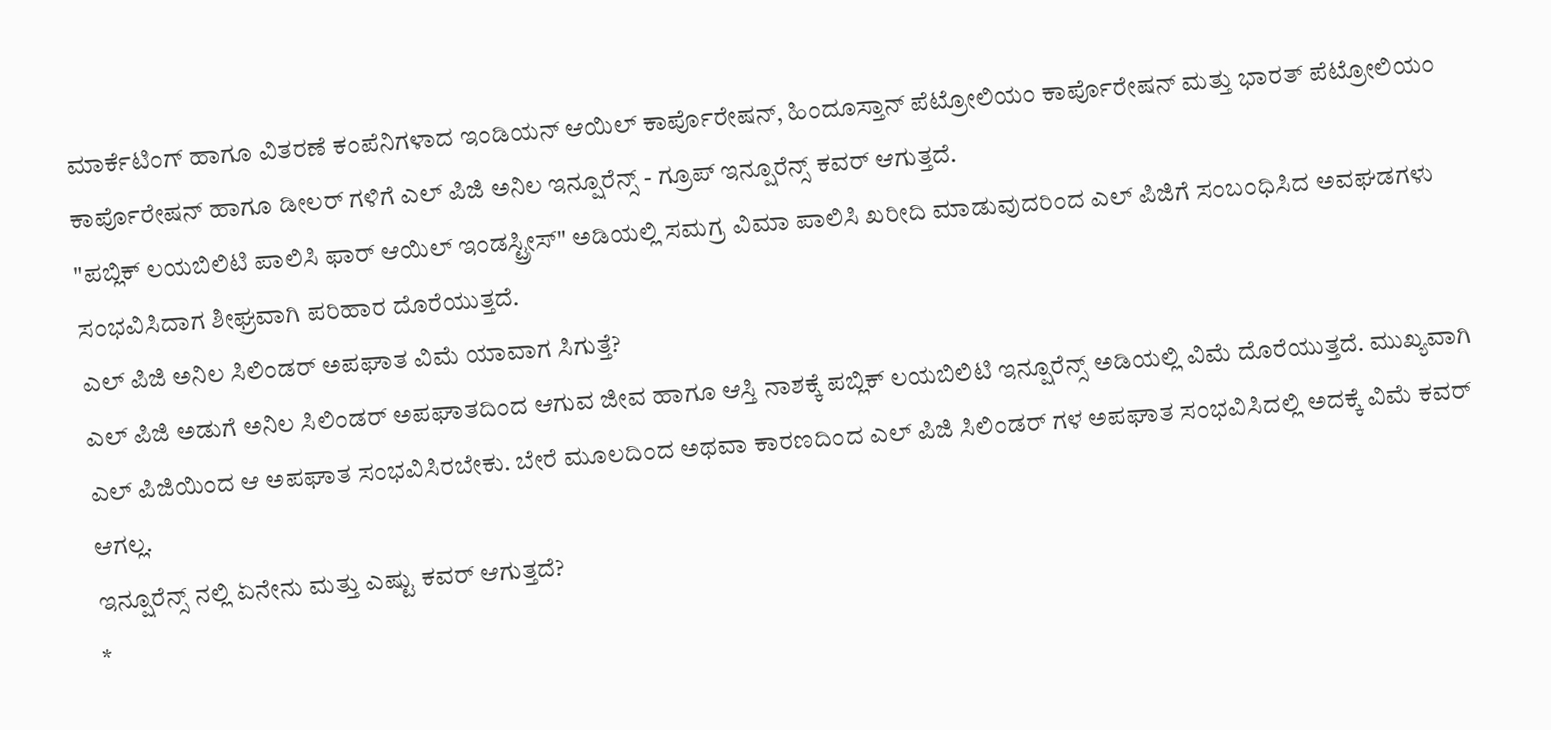ಮಾರ್ಕೆಟಿಂಗ್ ಹಾಗೂ ವಿತರಣೆ ಕಂಪೆನಿಗಳಾದ ಇಂಡಿಯನ್ ಆಯಿಲ್ ಕಾರ್ಪೊರೇಷನ್, ಹಿಂದೂಸ್ತಾನ್ ಪೆಟ್ರೋಲಿಯಂ ಕಾರ್ಪೊರೇಷನ್ ಮತ್ತು ಭಾರತ್ ಪೆಟ್ರೋಲಿಯಂ ಕಾರ್ಪೊರೇಷನ್ ಹಾಗೂ ಡೀಲರ್ ಗಳಿಗೆ ಎಲ್ ಪಿಜಿ ಅನಿಲ ಇನ್ಷೂರೆನ್ಸ್ - ಗ್ರೂಪ್ ಇನ್ಷೂರೆನ್ಸ್ ಕವರ್ ಆಗುತ್ತದೆ.
"ಪಬ್ಲಿಕ್ ಲಯಬಿಲಿಟಿ ಪಾಲಿಸಿ ಫಾರ್ ಆಯಿಲ್ ಇಂಡಸ್ಟ್ರೀಸ್" ಅಡಿಯಲ್ಲಿ ಸಮಗ್ರ ವಿಮಾ ಪಾಲಿಸಿ ಖರೀದಿ ಮಾಡುವುದರಿಂದ ಎಲ್ ಪಿಜಿಗೆ ಸಂಬಂಧಿಸಿದ ಅವಘಡಗಳು ಸಂಭವಿಸಿದಾಗ ಶೀಘ್ರವಾಗಿ ಪರಿಹಾರ ದೊರೆಯುತ್ತದೆ.
ಎಲ್ ಪಿಜಿ ಅನಿಲ ಸಿಲಿಂಡರ್ ಅಪಘಾತ ವಿಮೆ ಯಾವಾಗ ಸಿಗುತ್ತೆ?
ಎಲ್ ಪಿಜಿ ಅಡುಗೆ ಅನಿಲ ಸಿಲಿಂಡರ್ ಅಪಘಾತದಿಂದ ಆಗುವ ಜೀವ ಹಾಗೂ ಆಸ್ತಿ ನಾಶಕ್ಕೆ ಪಬ್ಲಿಕ್ ಲಯಬಿಲಿಟಿ ಇನ್ಷೂರೆನ್ಸ್ ಅಡಿಯಲ್ಲಿ ವಿಮೆ ದೊರೆಯುತ್ತದೆ. ಮುಖ್ಯವಾಗಿ ಎಲ್ ಪಿಜಿಯಿಂದ ಆ ಅಪಘಾತ ಸಂಭವಿಸಿರಬೇಕು. ಬೇರೆ ಮೂಲದಿಂದ ಅಥವಾ ಕಾರಣದಿಂದ ಎಲ್ ಪಿಜಿ ಸಿಲಿಂಡರ್ ಗಳ ಅಪಘಾತ ಸಂಭವಿಸಿದಲ್ಲಿ ಅದಕ್ಕೆ ವಿಮೆ ಕವರ್ ಆಗಲ್ಲ.
ಇನ್ಷೂರೆನ್ಸ್ ನಲ್ಲಿ ಏನೇನು ಮತ್ತು ಎಷ್ಟು ಕವರ್ ಆಗುತ್ತದೆ?
*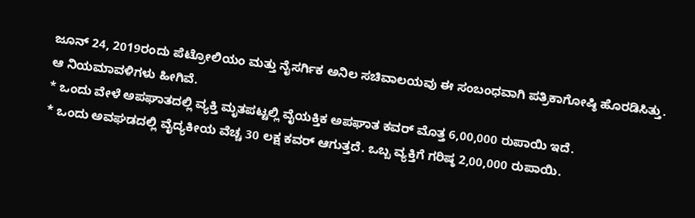ಜೂನ್ 24, 2019ರಂದು ಪೆಟ್ರೋಲಿಯಂ ಮತ್ತು ನೈಸರ್ಗಿಕ ಅನಿಲ ಸಚಿವಾಲಯವು ಈ ಸಂಬಂಧವಾಗಿ ಪತ್ರಿಕಾಗೋಷ್ಠಿ ಹೊರಡಿಸಿತ್ತು. ಆ ನಿಯಮಾವಳಿಗಳು ಹೀಗಿವೆ.
* ಒಂದು ವೇಳೆ ಅಪಘಾತದಲ್ಲಿ ವ್ಯಕ್ತಿ ಮೃತಪಟ್ಟಲ್ಲಿ ವೈಯಕ್ತಿಕ ಅಪಘಾತ ಕವರ್ ಮೊತ್ತ 6,00,000 ರುಪಾಯಿ ಇದೆ.
* ಒಂದು ಅವಘಡದಲ್ಲಿ ವೈದ್ಯಕೀಯ ವೆಚ್ಚ 30 ಲಕ್ಷ ಕವರ್ ಆಗುತ್ತದೆ. ಒಬ್ಬ ವ್ಯಕ್ತಿಗೆ ಗರಿಷ್ಠ 2,00,000 ರುಪಾಯಿ.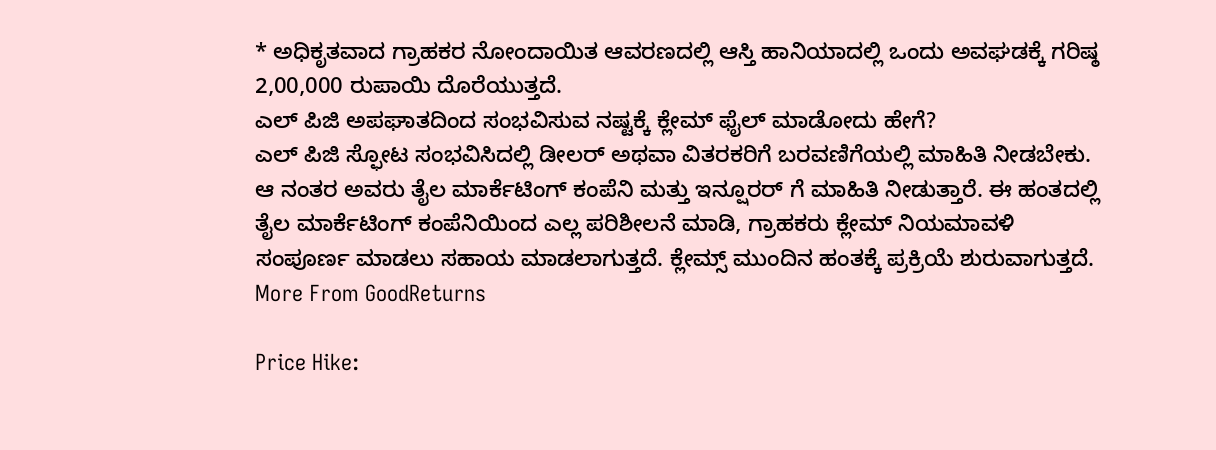* ಅಧಿಕೃತವಾದ ಗ್ರಾಹಕರ ನೋಂದಾಯಿತ ಆವರಣದಲ್ಲಿ ಆಸ್ತಿ ಹಾನಿಯಾದಲ್ಲಿ ಒಂದು ಅವಘಡಕ್ಕೆ ಗರಿಷ್ಠ 2,00,000 ರುಪಾಯಿ ದೊರೆಯುತ್ತದೆ.
ಎಲ್ ಪಿಜಿ ಅಪಘಾತದಿಂದ ಸಂಭವಿಸುವ ನಷ್ಟಕ್ಕೆ ಕ್ಲೇಮ್ ಫೈಲ್ ಮಾಡೋದು ಹೇಗೆ?
ಎಲ್ ಪಿಜಿ ಸ್ಫೋಟ ಸಂಭವಿಸಿದಲ್ಲಿ ಡೀಲರ್ ಅಥವಾ ವಿತರಕರಿಗೆ ಬರವಣಿಗೆಯಲ್ಲಿ ಮಾಹಿತಿ ನೀಡಬೇಕು. ಆ ನಂತರ ಅವರು ತೈಲ ಮಾರ್ಕೆಟಿಂಗ್ ಕಂಪೆನಿ ಮತ್ತು ಇನ್ಷೂರರ್ ಗೆ ಮಾಹಿತಿ ನೀಡುತ್ತಾರೆ. ಈ ಹಂತದಲ್ಲಿ ತೈಲ ಮಾರ್ಕೆಟಿಂಗ್ ಕಂಪೆನಿಯಿಂದ ಎಲ್ಲ ಪರಿಶೀಲನೆ ಮಾಡಿ, ಗ್ರಾಹಕರು ಕ್ಲೇಮ್ ನಿಯಮಾವಳಿ ಸಂಪೂರ್ಣ ಮಾಡಲು ಸಹಾಯ ಮಾಡಲಾಗುತ್ತದೆ. ಕ್ಲೇಮ್ಸ್ ಮುಂದಿನ ಹಂತಕ್ಕೆ ಪ್ರಕ್ರಿಯೆ ಶುರುವಾಗುತ್ತದೆ.
More From GoodReturns

Price Hike: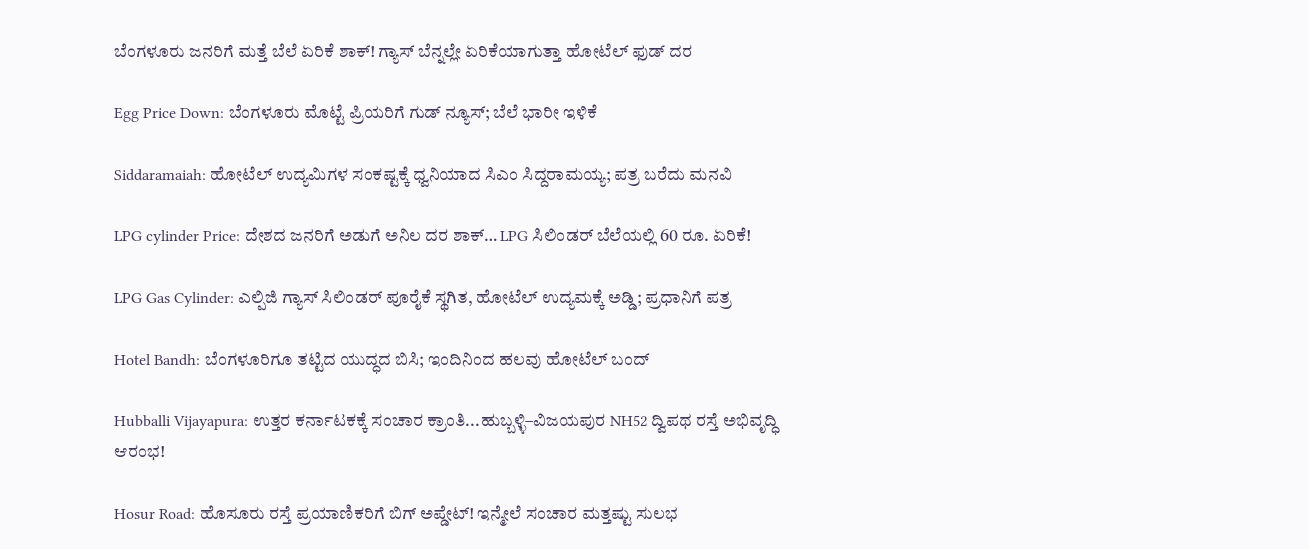ಬೆಂಗಳೂರು ಜನರಿಗೆ ಮತ್ತೆ ಬೆಲೆ ಏರಿಕೆ ಶಾಕ್! ಗ್ಯಾಸ್ ಬೆನ್ನಲ್ಲೇ ಏರಿಕೆಯಾಗುತ್ತಾ ಹೋಟೆಲ್ ಫುಡ್ ದರ

Egg Price Down: ಬೆಂಗಳೂರು ಮೊಟ್ಟೆ ಪ್ರಿಯರಿಗೆ ಗುಡ್ ನ್ಯೂಸ್; ಬೆಲೆ ಭಾರೀ ಇಳಿಕೆ

Siddaramaiah: ಹೋಟೆಲ್ ಉದ್ಯಮಿಗಳ ಸಂಕಷ್ಟಕ್ಕೆ ಧ್ವನಿಯಾದ ಸಿಎಂ ಸಿದ್ದರಾಮಯ್ಯ; ಪತ್ರ ಬರೆದು ಮನವಿ

LPG cylinder Price: ದೇಶದ ಜನರಿಗೆ ಅಡುಗೆ ಅನಿಲ ದರ ಶಾಕ್… LPG ಸಿಲಿಂಡರ್ ಬೆಲೆಯಲ್ಲಿ 60 ರೂ. ಏರಿಕೆ!

LPG Gas Cylinder: ಎಲ್ಪಿಜಿ ಗ್ಯಾಸ್ ಸಿಲಿಂಡರ್ ಪೂರೈಕೆ ಸ್ಥಗಿತ, ಹೋಟೆಲ್ ಉದ್ಯಮಕ್ಕೆ ಅಡ್ಡಿ; ಪ್ರಧಾನಿಗೆ ಪತ್ರ

Hotel Bandh: ಬೆಂಗಳೂರಿಗೂ ತಟ್ಟಿದ ಯುದ್ಧದ ಬಿಸಿ; ಇಂದಿನಿಂದ ಹಲವು ಹೋಟೆಲ್ ಬಂದ್

Hubballi Vijayapura: ಉತ್ತರ ಕರ್ನಾಟಕಕ್ಕೆ ಸಂಚಾರ ಕ್ರಾಂತಿ...ಹುಬ್ಬಳ್ಳಿ–ವಿಜಯಪುರ NH52 ದ್ವಿಪಥ ರಸ್ತೆ ಅಭಿವೃದ್ಧಿ ಆರಂಭ!

Hosur Road: ಹೊಸೂರು ರಸ್ತೆ ಪ್ರಯಾಣಿಕರಿಗೆ ಬಿಗ್ ಅಪ್ಡೇಟ್! ಇನ್ಮೇಲೆ ಸಂಚಾರ ಮತ್ತಷ್ಟು ಸುಲಭ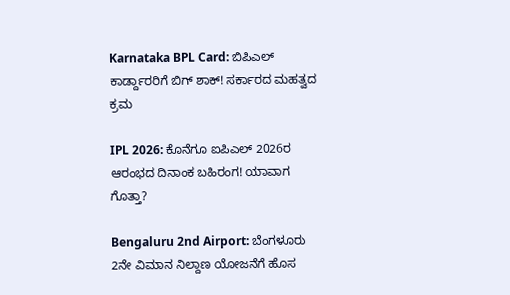Karnataka BPL Card: ಬಿಪಿಎಲ್ ಕಾರ್ಡ್ದಾರರಿಗೆ ಬಿಗ್ ಶಾಕ್! ಸರ್ಕಾರದ ಮಹತ್ವದ ಕ್ರಮ

IPL 2026: ಕೊನೆಗೂ ಐಪಿಎಲ್ 2026ರ ಆರಂಭದ ದಿನಾಂಕ ಬಹಿರಂಗ! ಯಾವಾಗ ಗೊತ್ತಾ?

Bengaluru 2nd Airport: ಬೆಂಗಳೂರು 2ನೇ ವಿಮಾನ ನಿಲ್ದಾಣ ಯೋಜನೆಗೆ ಹೊಸ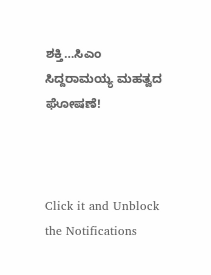ಶಕ್ತಿ…ಸಿಎಂ ಸಿದ್ದರಾಮಯ್ಯ ಮಹತ್ವದ ಘೋಷಣೆ!



Click it and Unblock the Notifications